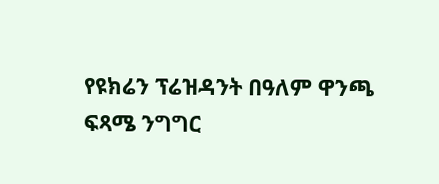የዩክሬን ፕሬዝዳንት በዓለም ዋንጫ ፍጻሜ ንግግር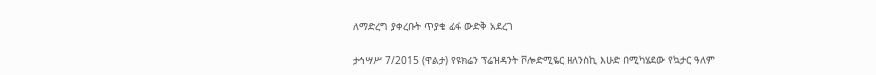ለማድረግ ያቀረቡት ጥያቄ ፊፋ ውድቅ አደረገ

ታኅሣሥ 7/2015 (ዋልታ) የዩክሬን ፕሬዝዳንት ቮሎድሚዬር ዘለንስኪ እሁድ በሚካሄደው የኳታር ዓለም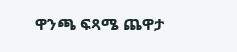ዋንጫ ፍጻሜ ጨዋታ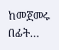ከመጀመሩ በፊት…